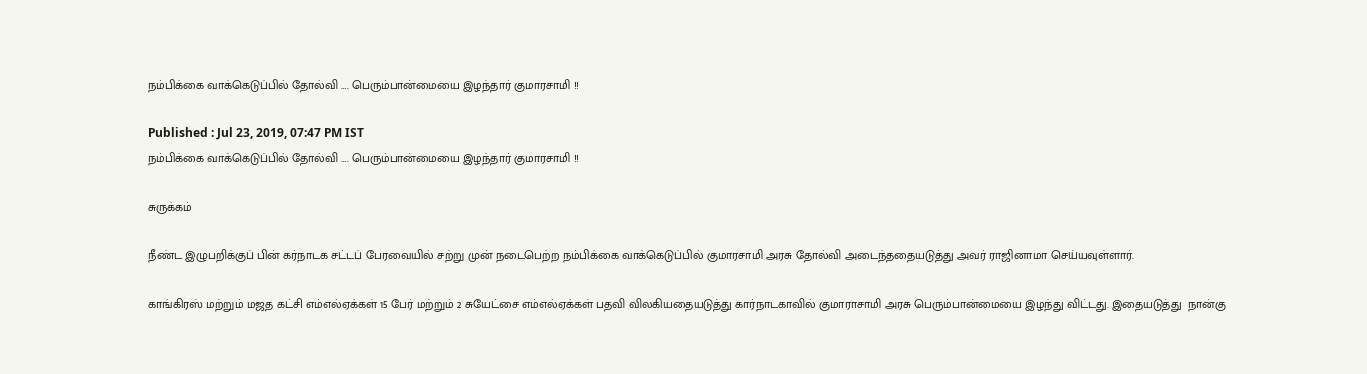நம்பிக்கை வாக்கெடுப்பில் தோல்வி …. பெரும்பான்மையை இழந்தார் குமாரசாமி !!

Published : Jul 23, 2019, 07:47 PM IST
நம்பிக்கை வாக்கெடுப்பில் தோல்வி …. பெரும்பான்மையை இழந்தார் குமாரசாமி !!

சுருக்கம்

நீண்ட இழுபறிக்குப் பின் கர்நாடக சட்டப் பேரவையில் சற்று முன் நடைபெற்ற நம்பிக்கை வாக்கெடுப்பில் குமாரசாமி அரசு தோல்வி அடைந்ததையடுத்து அவர் ராஜினாமா செய்யவுள்ளார்.

காங்கிரஸ் மற்றும் மஜத கட்சி எம்எல்ஏக்கள் 15 பேர் மற்றும் 2 சுயேட்சை எம்எல்ஏக்கள் பதவி விலகியதையடுத்து கார்நாடகாவில் குமாராசாமி அரசு பெரும்பான்மையை இழந்து விட்டது. இதையடுத்து  நான்கு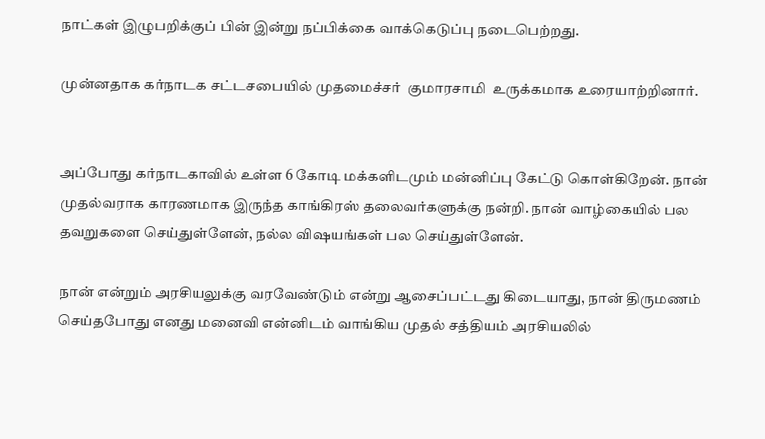நாட்கள் இழுபறிக்குப் பின் இன்று நப்பிக்கை வாக்கெடுப்பு நடைபெற்றது.

முன்னதாக கர்நாடக சட்டசபையில் முதமைச்சர்  குமாரசாமி  உருக்கமாக உரையாற்றினார்.


அப்போது கர்நாடகாவில் உள்ள 6 கோடி மக்களிடமும் மன்னிப்பு கேட்டு கொள்கிறேன். நான் முதல்வராக காரணமாக இருந்த காங்கிரஸ் தலைவர்களுக்கு நன்றி. நான் வாழ்கையில் பல தவறுகளை செய்துள்ளேன், நல்ல விஷயங்கள் பல செய்துள்ளேன்.

நான் என்றும் அரசியலுக்கு வரவேண்டும் என்று ஆசைப்பட்டது கிடையாது, நான் திருமணம் செய்தபோது எனது மனைவி என்னிடம் வாங்கிய முதல் சத்தியம் அரசியலில்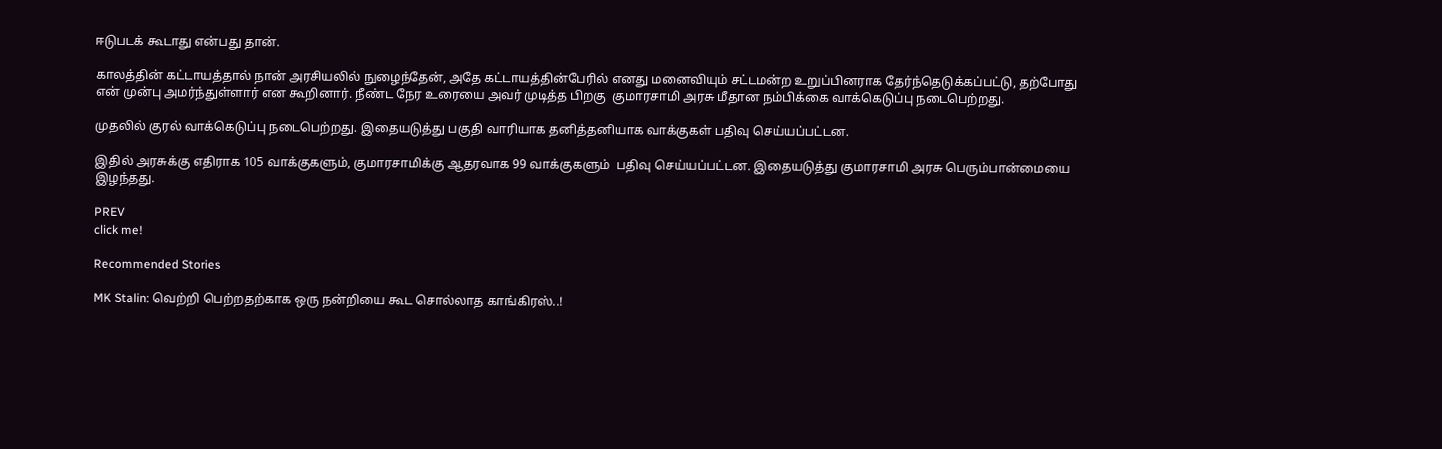ஈடுபடக் கூடாது என்பது தான்.

காலத்தின் கட்டாயத்தால் நான் அரசியலில் நுழைந்தேன், அதே கட்டாயத்தின்பேரில் எனது மனைவியும் சட்டமன்ற உறுப்பினராக தேர்ந்தெடுக்கப்பட்டு, தற்போது என் முன்பு அமர்ந்துள்ளார் என கூறினார். நீண்ட நேர உரையை அவர் முடித்த பிறகு  குமாரசாமி அரசு மீதான நம்பிக்கை வாக்கெடுப்பு நடைபெற்றது.

முதலில் குரல் வாக்கெடுப்பு நடைபெற்றது. இதையடுத்து பகுதி வாரியாக தனித்தனியாக வாக்குகள் பதிவு செய்யப்பட்டன.

இதில் அரசுக்கு எதிராக 105 வாக்குகளும், குமாரசாமிக்கு ஆதரவாக 99 வாக்குகளும்  பதிவு செய்யப்பட்டன. இதையடுத்து குமாரசாமி அரசு பெரும்பான்மையை இழந்தது.

PREV
click me!

Recommended Stories

MK Stalin: வெற்றி பெற்றதற்காக ஒரு நன்றியை கூட சொல்லாத காங்கிரஸ்..!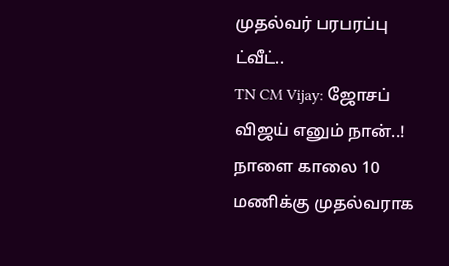முதல்வர் பரபரப்பு ட்வீட்..
TN CM Vijay: ஜோசப் விஜய் எனும் நான்..! நாளை காலை 10 மணிக்கு முதல்வராக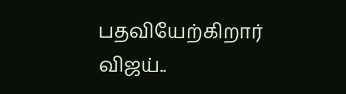பதவியேற்கிறார் விஜய்..